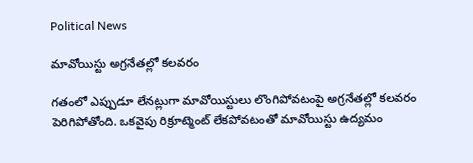Political News

మావోయిస్టు అగ్రనేతల్లో కలవరం

గతంలో ఎప్పుడూ లేనట్లుగా మావోయిస్టులు లొంగిపోవటంపై అగ్రనేతల్లో కలవరం పెరిగిపోతోంది. ఒకవైపు రిక్రూట్మెంట్ లేకపోవటంతో మావోయిస్టు ఉద్యమం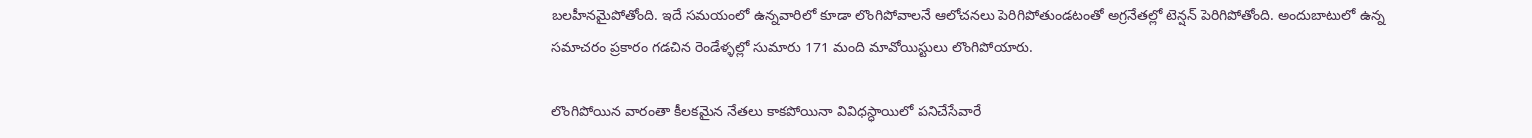బలహీనమైపోతోంది. ఇదే సమయంలో ఉన్నవారిలో కూడా లొంగిపోవాలనే ఆలోచనలు పెరిగిపోతుండటంతో అగ్రనేతల్లో టెన్షన్ పెరిగిపోతోంది. అందుబాటులో ఉన్న సమాచరం ప్రకారం గడచిన రెండేళ్ళల్లో సుమారు 171 మంది మావోయిస్టులు లొంగిపోయారు.

లొంగిపోయిన వారంతా కీలకమైన నేతలు కాకపోయినా వివిధస్ధాయిలో పనిచేసేవారే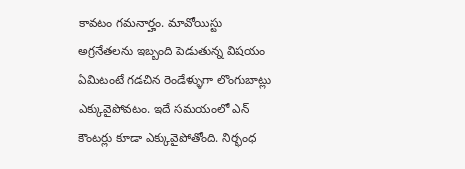కావటం గమనార్హం. మావోయిస్టు అగ్రనేతలను ఇబ్బంది పెడుతున్న విషయం ఏమిటంటే గడచిన రెండేళ్ళుగా లొంగుబాట్లు ఎక్కువైపోవటం. ఇదే సమయంలో ఎన్ కౌంటర్లు కూడా ఎక్కువైపోతోంది. నిర్భంధ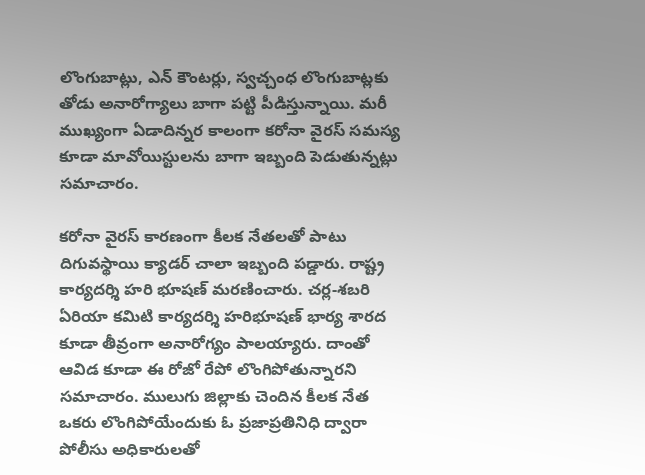లొంగుబాట్లు, ఎన్ కౌంటర్లు, స్వచ్చంధ లొంగుబాట్లకు తోడు అనారోగ్యాలు బాగా పట్టి పీడిస్తున్నాయి. మరీ ముఖ్యంగా ఏడాదిన్నర కాలంగా కరోనా వైరస్ సమస్య కూడా మావోయిస్టులను బాగా ఇబ్బంది పెడుతున్నట్లు సమాచారం.

కరోనా వైరస్ కారణంగా కీలక నేతలతో పాటు దిగువస్థాయి క్యాడర్ చాలా ఇబ్బంది పడ్డారు. రాష్ట్ర కార్యదర్శి హరి భూషణ్ మరణించారు. చర్ల-శబరి ఏరియా కమిటి కార్యదర్శి హరిభూషణ్ భార్య శారద కూడా తీవ్రంగా అనారోగ్యం పాలయ్యారు. దాంతో ఆవిడ కూడా ఈ రోజో రేపో లొంగిపోతున్నారని సమాచారం. ములుగు జిల్లాకు చెందిన కీలక నేత ఒకరు లొంగిపోయేందుకు ఓ ప్రజాప్రతినిధి ద్వారా పోలీసు అధికారులతో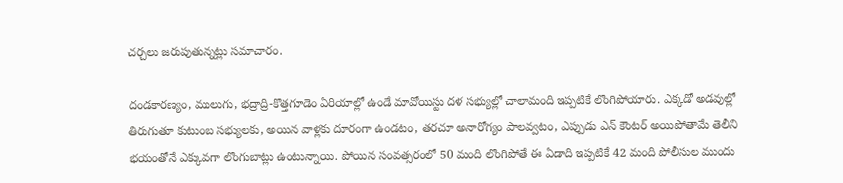చర్చలు జరుపుతున్నట్లు సమాచారం.

దండకారణ్యం, ములుగు, భద్రాద్రి-కొత్తగూడెం ఏరియాల్లో ఉండే మావోయిస్టు దళ సభ్యుల్లో చాలామంది ఇప్పటికే లొంగిపోయారు. ఎక్కడో అడవుల్లో తిరుగుతూ కుటుంబ సభ్యులకు, అయిన వాళ్లకు దూరంగా ఉండటం, తరచూ అనారోగ్యం పాలవ్వటం, ఎప్పుడు ఎన్ కౌంటర్ అయిపోతామే తెలీని భయంతోనే ఎక్కువగా లొంగుబాట్లు ఉంటున్నాయి. పోయిన సంవత్సరంలో 50 మంది లొంగిపోతే ఈ ఏడాది ఇప్పటికే 42 మంది పోలీసుల ముందు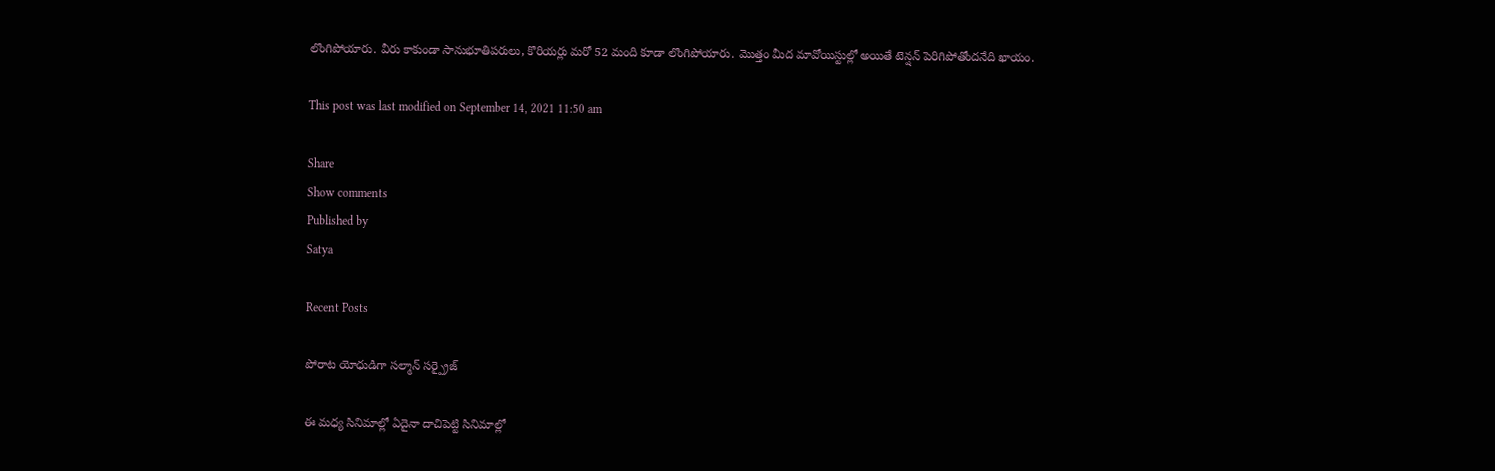లొంగిపోయారు. వీరు కాకుండా సానుభూతిపరులు, కొరియర్లు మరో 52 మంది కూడా లొంగిపోయారు. మొత్తం మీద మావోయిస్టుల్లో అయితే టెన్షన్ పెరిగిపోతోందనేది ఖాయం.

This post was last modified on September 14, 2021 11:50 am

Share
Show comments
Published by
Satya

Recent Posts

పోరాట యోధుడిగా సల్మాన్ సర్ప్రైజ్

ఈ మధ్య సినిమాల్లో ఏదైనా దాచిపెట్టి సినిమాల్లో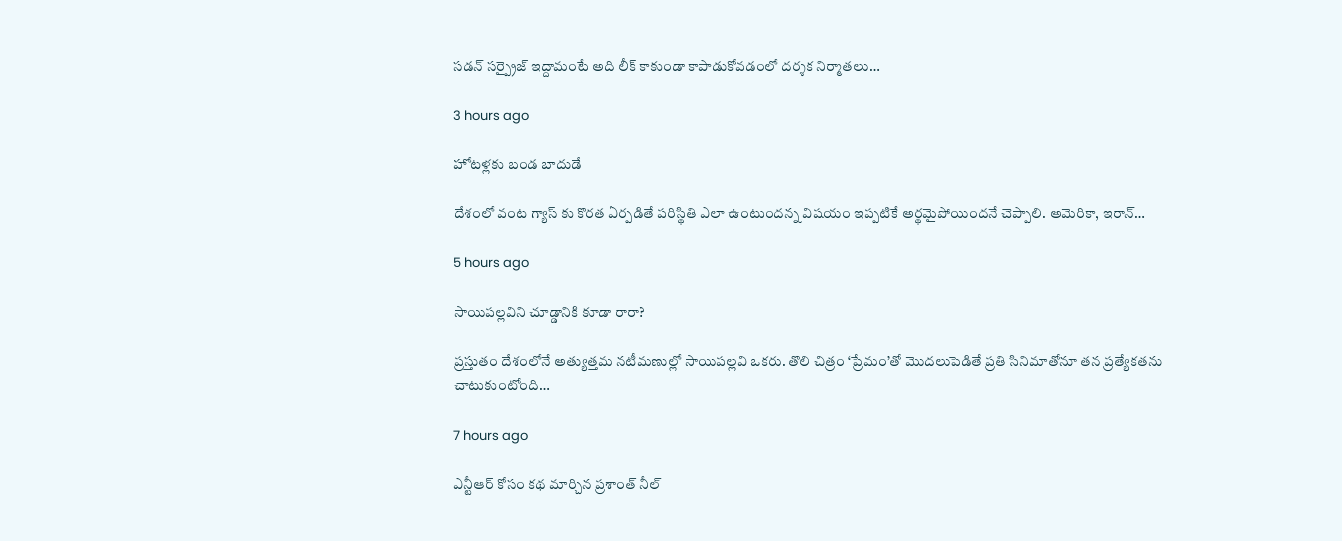సడన్ సర్ప్రైజ్ ఇద్దామంటే అది లీక్ కాకుండా కాపాడుకోవడంలో దర్శక నిర్మాతలు…

3 hours ago

హోటళ్లకు బండ బాదుడే

దేశంలో వంట గ్యాస్ కు కొరత ఏర్పడితే పరిస్థితి ఎలా ఉంటుందన్న విషయం ఇప్పటికే అర్థమైపోయిందనే చెప్పాలి. అమెరికా, ఇరాన్…

5 hours ago

సాయిపల్లవిని చూడ్డానికి కూడా రారా?

ప్రస్తుతం దేశంలోనే అత్యుత్తమ నటీమణుల్లో సాయిపల్లవి ఒకరు. తొలి చిత్రం ‘ప్రేమం’తో మొదలుపెడితే ప్రతి సినిమాతోనూ తన ప్రత్యేకతను చాటుకుంటోంది…

7 hours ago

ఎన్టీఆర్ కోసం కథ మార్చిన ప్రశాంత్ నీల్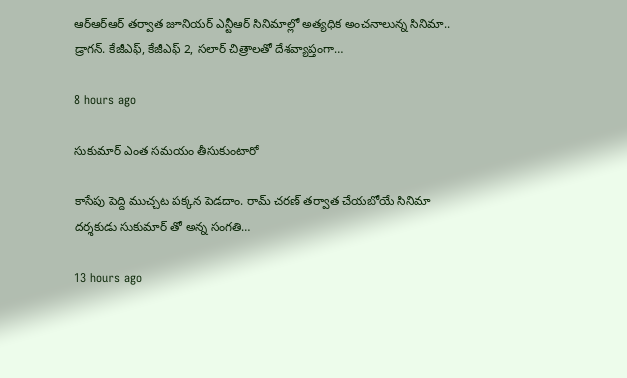ఆర్ఆర్ఆర్ తర్వాత జూనియర్ ఎన్టీఆర్ సినిమాల్లో అత్యధిక అంచనాలున్న సినిమా.. డ్రాగన్. కేజీఎఫ్, కేజీఎఫ్ 2, సలార్ చిత్రాలతో దేశవ్యాప్తంగా…

8 hours ago

సుకుమార్ ఎంత సమయం తీసుకుంటారో

కాసేపు పెద్ది ముచ్చట పక్కన పెడదాం. రామ్ చరణ్ తర్వాత చేయబోయే సినిమా దర్శకుడు సుకుమార్ తో అన్న సంగతి…

13 hours ago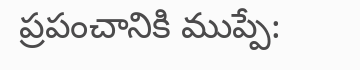ప్ర‌పంచానికి ముప్పే: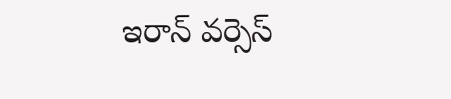ఇరాన్ వ‌ర్సెస్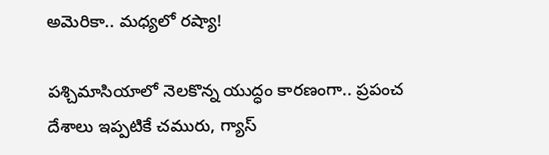అమెరికా.. మ‌ధ్య‌లో ర‌ష్యా!

ప‌శ్చిమాసియాలో నెల‌కొన్న యుద్ధం కార‌ణంగా.. ప్ర‌పంచ దేశాలు ఇప్ప‌టికే చ‌మురు, గ్యాస్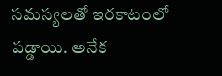స‌మ‌స్య‌ల‌తో ఇర‌కాటంలో ప‌డ్డాయి. అనేక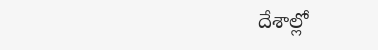దేశాల్లో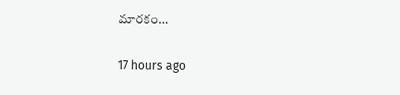మార‌కం…

17 hours ago